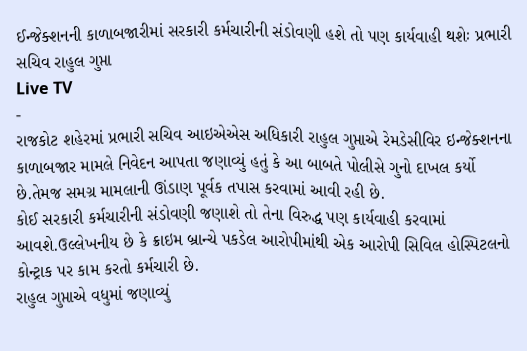ઈન્જેક્શનની કાળાબજારીમાં સરકારી કર્મચારીની સંડોવણી હશે તો પણ કાર્યવાહી થશેઃ પ્રભારી સચિવ રાહુલ ગુપ્તા
Live TV
-
રાજકોટ શહેરમાં પ્રભારી સચિવ આઇએએસ અધિકારી રાહુલ ગુપ્તાએ રેમડેસીવિર ઇન્જેક્શનના કાળાબજાર મામલે નિવેદન આપતા જણાવ્યું હતું કે આ બાબતે પોલીસે ગુનો દાખલ કર્યો છે.તેમજ સમગ્ર મામલાની ઊંડાણ પૂર્વક તપાસ કરવામાં આવી રહી છે.
કોઈ સરકારી કર્મચારીની સંડોવણી જણાશે તો તેના વિરુદ્ધ પણ કાર્યવાહી કરવામાં આવશે.ઉલ્લેખનીય છે કે ક્રાઇમ બ્રાન્ચે પકડેલ આરોપીમાંથી એક આરોપી સિવિલ હોસ્પિટલનો કોન્ટ્રાક પર કામ કરતો કર્મચારી છે.
રાહુલ ગુપ્તાએ વધુમાં જણાવ્યું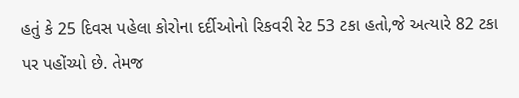હતું કે 25 દિવસ પહેલા કોરોના દર્દીઓનો રિકવરી રેટ 53 ટકા હતો,જે અત્યારે 82 ટકા પર પહોંચ્યો છે. તેમજ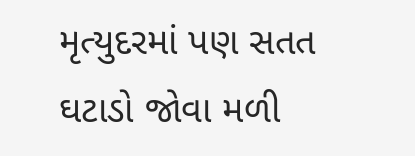મૃત્યુદરમાં પણ સતત ઘટાડો જોવા મળી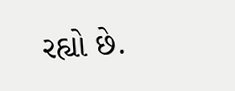રહ્યો છે.